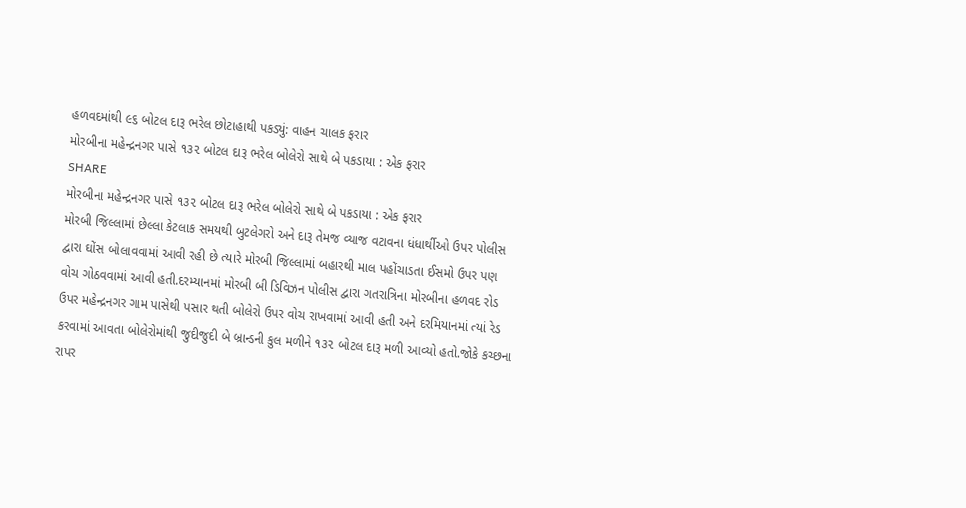હળવદમાંથી ૯૬ બોટલ દારૂ ભરેલ છોટાહાથી પકડ્યું: વાહન ચાલક ફરાર
મોરબીના મહેન્દ્રનગર પાસે ૧૩૨ બોટલ દારૂ ભરેલ બોલેરો સાથે બે પકડાયા : એક ફરાર
SHARE
મોરબીના મહેન્દ્રનગર પાસે ૧૩૨ બોટલ દારૂ ભરેલ બોલેરો સાથે બે પકડાયા : એક ફરાર
મોરબી જિલ્લામાં છેલ્લા કેટલાક સમયથી બુટલેગરો અને દારૂ તેમજ વ્યાજ વટાવના ધંધાર્થીઓ ઉપર પોલીસ દ્વારા ઘોંસ બોલાવવામાં આવી રહી છે ત્યારે મોરબી જિલ્લામાં બહારથી માલ પહોંચાડતા ઈસમો ઉપર પણ વોચ ગોઠવવામાં આવી હતી.દરમ્યાનમાં મોરબી બી ડિવિઝન પોલીસ દ્વારા ગતરાત્રિના મોરબીના હળવદ રોડ ઉપર મહેન્દ્રનગર ગામ પાસેથી પસાર થતી બોલેરો ઉપર વોચ રાખવામાં આવી હતી અને દરમિયાનમાં ત્યાં રેડ કરવામાં આવતા બોલેરોમાંથી જુદીજુદી બે બ્રાન્ડની કુલ મળીને ૧૩૨ બોટલ દારૂ મળી આવ્યો હતો.જોકે કચ્છના રાપર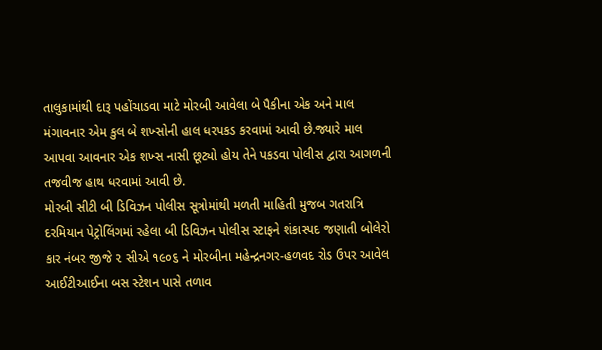તાલુકામાંથી દારૂ પહોંચાડવા માટે મોરબી આવેલા બે પૈકીના એક અને માલ મંગાવનાર એમ કુલ બે શખ્સોની હાલ ધરપકડ કરવામાં આવી છે.જ્યારે માલ આપવા આવનાર એક શખ્સ નાસી છૂટ્યો હોય તેને પકડવા પોલીસ દ્વારા આગળની તજવીજ હાથ ધરવામાં આવી છે.
મોરબી સીટી બી ડિવિઝન પોલીસ સૂત્રોમાંથી મળતી માહિતી મુજબ ગતરાત્રિ દરમિયાન પેટ્રોલિંગમાં રહેલા બી ડિવિઝન પોલીસ સ્ટાફને શંકાસ્પદ જણાતી બોલેરો કાર નંબર જીજે ૨ સીએ ૧૯૦૬ ને મોરબીના મહેન્દ્રનગર-હળવદ રોડ ઉપર આવેલ આઈટીઆઈના બસ સ્ટેશન પાસે તળાવ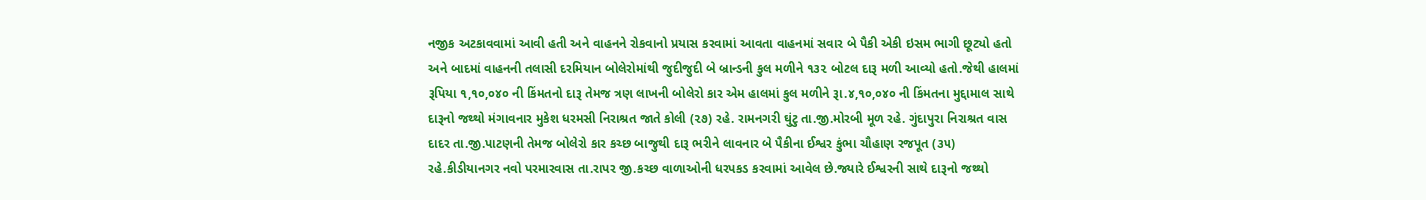નજીક અટકાવવામાં આવી હતી અને વાહનને રોકવાનો પ્રયાસ કરવામાં આવતા વાહનમાં સવાર બે પૈકી એકી ઇસમ ભાગી છૂટ્યો હતો અને બાદમાં વાહનની તલાસી દરમિયાન બોલેરોમાંથી જુદીજુદી બે બ્રાન્ડની કુલ મળીને ૧૩૨ બોટલ દારૂ મળી આવ્યો હતો.જેથી હાલમાં રૂપિયા ૧,૧૦,૦૪૦ ની કિંમતનો દારૂ તેમજ ત્રણ લાખની બોલેરો કાર એમ હાલમાં કુલ મળીને રૂા.૪,૧૦,૦૪૦ ની કિંમતના મુદ્દામાલ સાથે દારૂનો જથ્થો મંગાવનાર મુકેશ ધરમસી નિરાશ્રત જાતે કોલી (૨૭) રહે. રામનગરી ઘુંટુ તા.જી.મોરબી મૂળ રહે. ગુંદાપુરા નિરાશ્રત વાસ દાદર તા.જી.પાટણની તેમજ બોલેરો કાર કચ્છ બાજુથી દારૂ ભરીને લાવનાર બે પૈકીના ઈશ્વર કુંભા ચૌહાણ રજપૂત (૩૫) રહે.કીડીયાનગર નવો પરમારવાસ તા.રાપર જી.કચ્છ વાળાઓની ધરપકડ કરવામાં આવેલ છે.જ્યારે ઈશ્વરની સાથે દારૂનો જથ્થો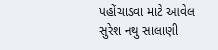પહોંચાડવા માટે આવેલ સુરેશ નથુ સાલાણી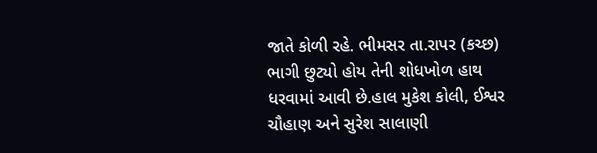જાતે કોળી રહે. ભીમસર તા.રાપર (કચ્છ) ભાગી છુટ્યો હોય તેની શોધખોળ હાથ ધરવામાં આવી છે.હાલ મુકેશ કોલી, ઈશ્વર ચૌહાણ અને સુરેશ સાલાણી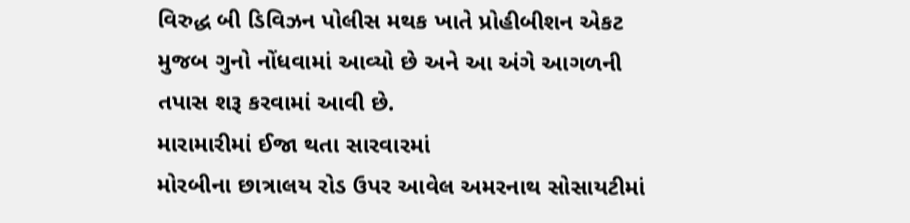વિરુદ્ધ બી ડિવિઝન પોલીસ મથક ખાતે પ્રોહીબીશન એકટ મુજબ ગુનો નોંધવામાં આવ્યો છે અને આ અંગે આગળની તપાસ શરૂ કરવામાં આવી છે.
મારામારીમાં ઈજા થતા સારવારમાં
મોરબીના છાત્રાલય રોડ ઉપર આવેલ અમરનાથ સોસાયટીમાં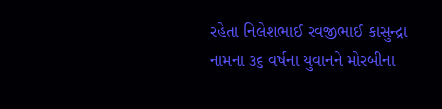રહેતા નિલેશભાઈ રવજીભાઈ કાસુન્દ્રા નામના ૩૬ વર્ષના યુવાનને મોરબીના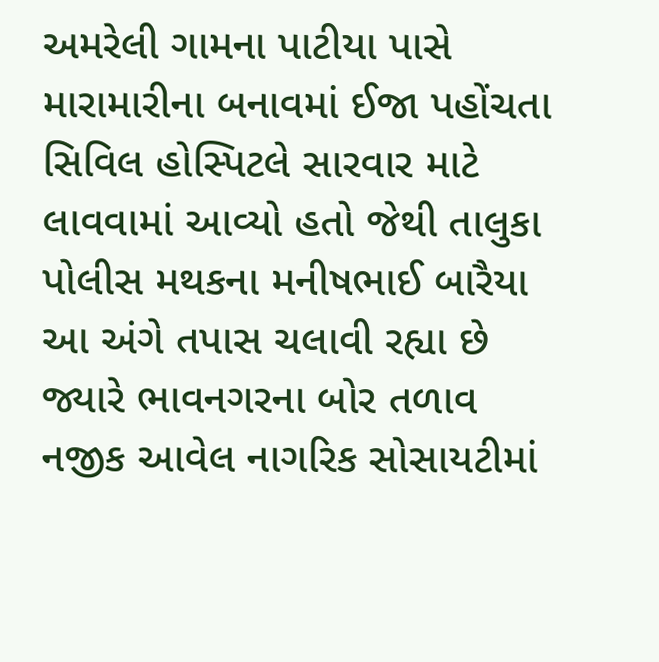અમરેલી ગામના પાટીયા પાસે મારામારીના બનાવમાં ઈજા પહોંચતા સિવિલ હોસ્પિટલે સારવાર માટે લાવવામાં આવ્યો હતો જેથી તાલુકા પોલીસ મથકના મનીષભાઈ બારૈયા આ અંગે તપાસ ચલાવી રહ્યા છે જ્યારે ભાવનગરના બોર તળાવ નજીક આવેલ નાગરિક સોસાયટીમાં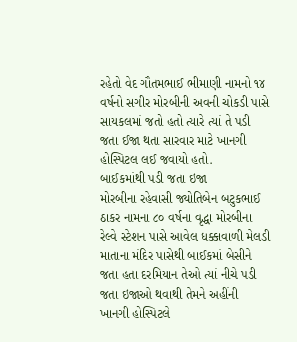રહેતો વેદ ગૌતમભાઈ ભીમાણી નામનો ૧૪ વર્ષનો સગીર મોરબીની અવની ચોકડી પાસે સાયકલમાં જતો હતો ત્યારે ત્યાં તે પડી જતા ઈજા થતા સારવાર માટે ખાનગી હોસ્પિટલ લઈ જવાયો હતો.
બાઈકમાંથી પડી જતા ઇજા
મોરબીના રહેવાસી જ્યોતિબેન બટુકભાઈ ઠાકર નામના ૮૦ વર્ષના વૃદ્ધા મોરબીના રેલ્વે સ્ટેશન પાસે આવેલ ધક્કાવાળી મેલડી માતાના મંદિર પાસેથી બાઈકમાં બેસીને જતા હતા દરમિયાન તેઓ ત્યાં નીચે પડી જતા ઇજાઓ થવાથી તેમને અહીંની ખાનગી હોસ્પિટલે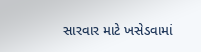સારવાર માટે ખસેડવામાં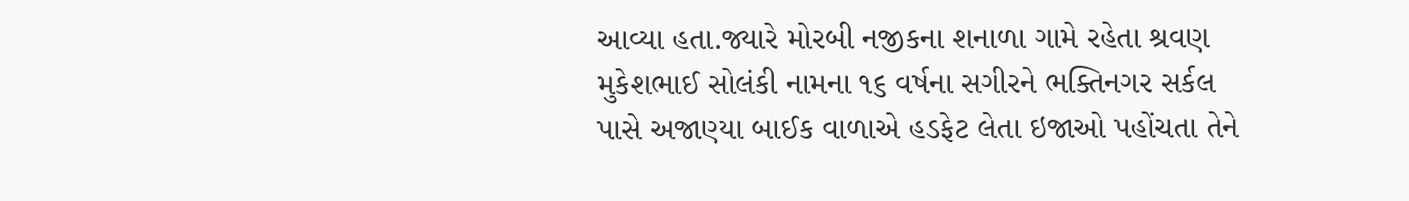આવ્યા હતા.જ્યારે મોરબી નજીકના શનાળા ગામે રહેતા શ્રવણ મુકેશભાઈ સોલંકી નામના ૧૬ વર્ષના સગીરને ભક્તિનગર સર્કલ પાસે અજાણ્યા બાઈક વાળાએ હડફેટ લેતા ઇજાઓ પહોંચતા તેને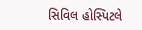સિવિલ હોસ્પિટલે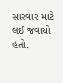સારવાર માટે લઈ જવાયો હતો.